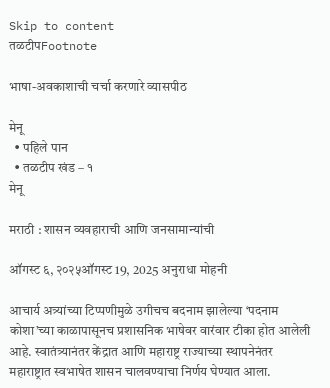Skip to content
तळटीपFootnote

भाषा-अवकाशाची चर्चा करणारे व्यासपीठ

मेनू
  • पहिले पान
  • तळटीप खंड – १
मेनू

मराठी : शासन व्यवहाराची आणि जनसामान्यांची

ऑगस्ट ६, २०२५ऑगस्ट 19, 2025 अनुराधा मोहनी

आचार्य अत्र्यांच्या टिप्पणीमुळे उगीचच बदनाम झालेल्या ‘पदनाम कोशा’च्या काळापासूनच प्रशासनिक भाषेवर वारंवार टीका होत आलेली आहे. स्वातंत्र्यानंतर केंद्रात आणि महाराष्ट्र राज्याच्या स्थापनेनंतर महाराष्ट्रात स्वभाषेत शासन चालवण्याचा निर्णय घेण्यात आला.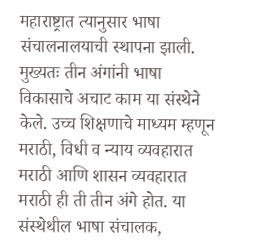महाराष्ट्रात त्यानुसार भाषा संचालनालयाची स्थापना झाली. मुख्यतः तीन अंगांनी भाषा विकासाचे अचाट काम या संस्थेने केले. उच्च शिक्षणाचे माध्यम म्हणून मराठी, विधी व न्याय व्यवहारात मराठी आणि शासन व्यवहारात मराठी ही ती तीन अंगे होत. या संस्थेथील भाषा संचालक,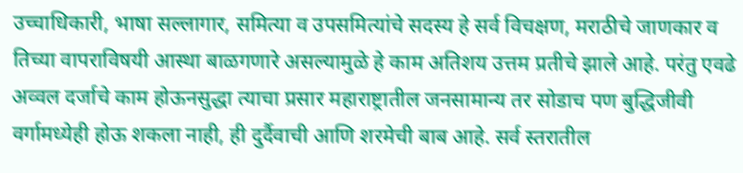उच्चाधिकारी, भाषा सल्लागार, समित्या व उपसमित्यांचे सदस्य हे सर्व विचक्षण, मराठीचे जाणकार व तिच्या वापराविषयी आस्था बाळगणारे असल्यामुळे हे काम अतिशय उत्तम प्रतीचे झाले आहे. परंतु एवढे अव्वल दर्जाचे काम होऊनसुद्धा त्याचा प्रसार महाराष्ट्रातील जनसामान्य तर सोडाच पण बुद्धिजीवी वर्गामध्येही होऊ शकला नाही, ही दुर्दैवाची आणि शरमेची बाब आहे. सर्व स्तरातील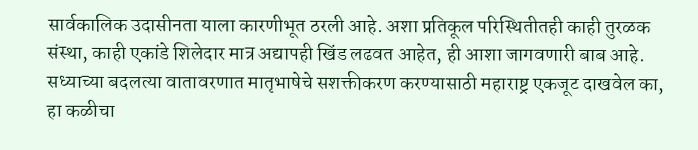सार्वकालिक उदासीनता याला कारणीभूत ठरली आहे. अशा प्रतिकूल परिस्थितीतही काही तुरळक संस्था, काही एकांडे शिलेदार मात्र अद्यापही खिंड लढवत आहेत, ही आशा जागवणारी बाब आहे. सध्याच्या बदलत्या वातावरणात मातृभाषेचे सशक्तीकरण करण्यासाठी महाराष्ट्र एकजूट दाखवेल का, हा कळीचा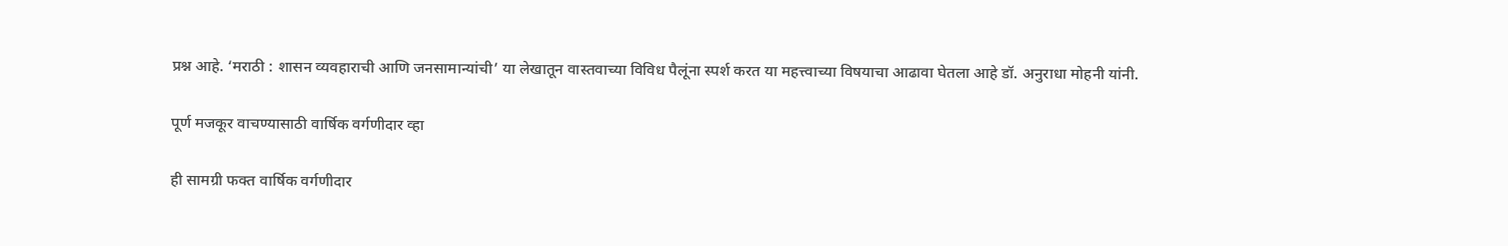प्रश्न आहे. ‘मराठी : शासन व्यवहाराची आणि जनसामान्यांची’ या लेखातून वास्तवाच्या विविध पैलूंना स्पर्श करत या महत्त्वाच्या विषयाचा आढावा घेतला आहे डॉ. अनुराधा मोहनी यांनी.

पूर्ण मजकूर वाचण्यासाठी वार्षिक वर्गणीदार व्हा

ही सामग्री फक्त वार्षिक वर्गणीदार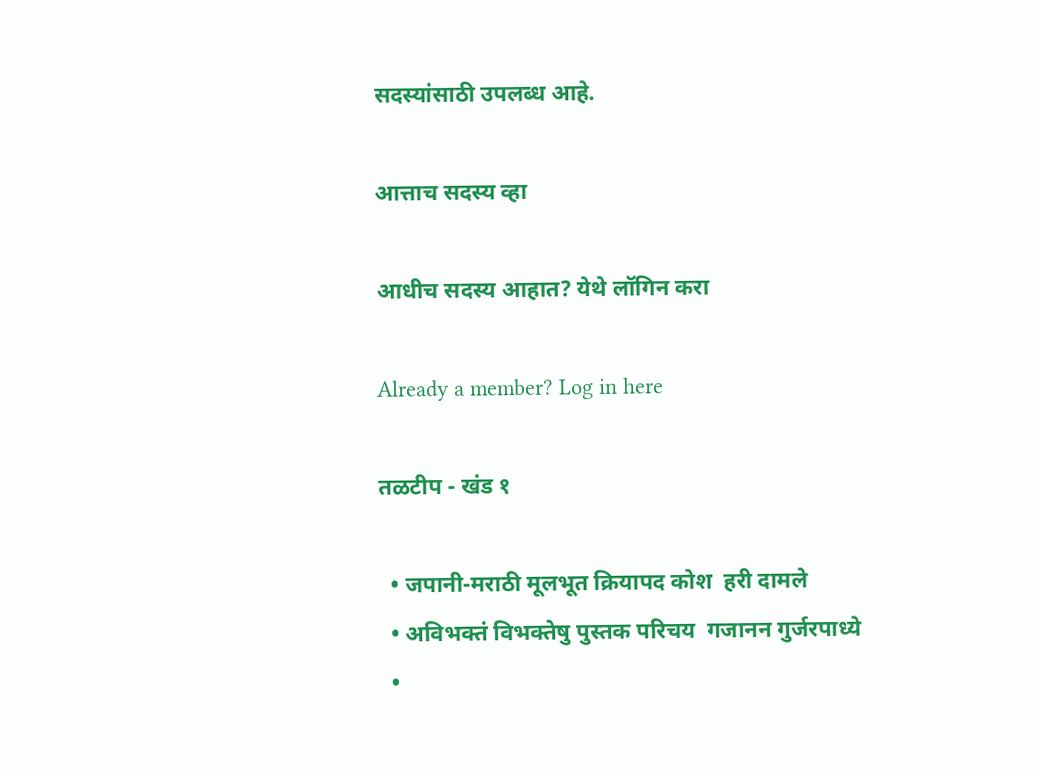सदस्यांसाठी उपलब्ध आहे.

आत्ताच सदस्य व्हा

आधीच सदस्य आहात? येथे लॉगिन करा

Already a member? Log in here

तळटीप - खंड १

  • जपानी-मराठी मूलभूत क्रियापद कोश  हरी दामले
  • अविभक्तं विभक्तेषु पुस्तक परिचय  गजानन गुर्जरपाध्ये
  •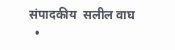संपादकीय  सलील वाघ
  •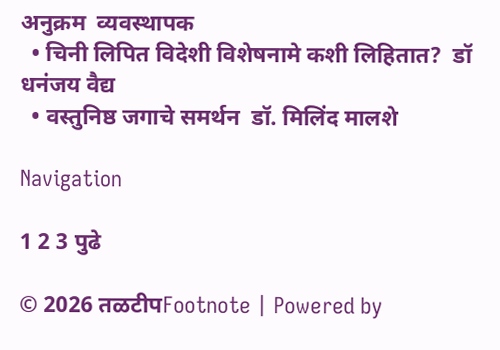अनुक्रम  व्यवस्थापक
  • चिनी लिपित विदेशी विशेषनामे कशी लिहितात?  डॉ धनंजय वैद्य
  • वस्तुनिष्ठ जगाचे समर्थन  डॉ. मिलिंद मालशे

Navigation

1 2 3 पुढे

© 2026 तळटीपFootnote | Powered by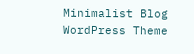Minimalist Blog WordPress Theme